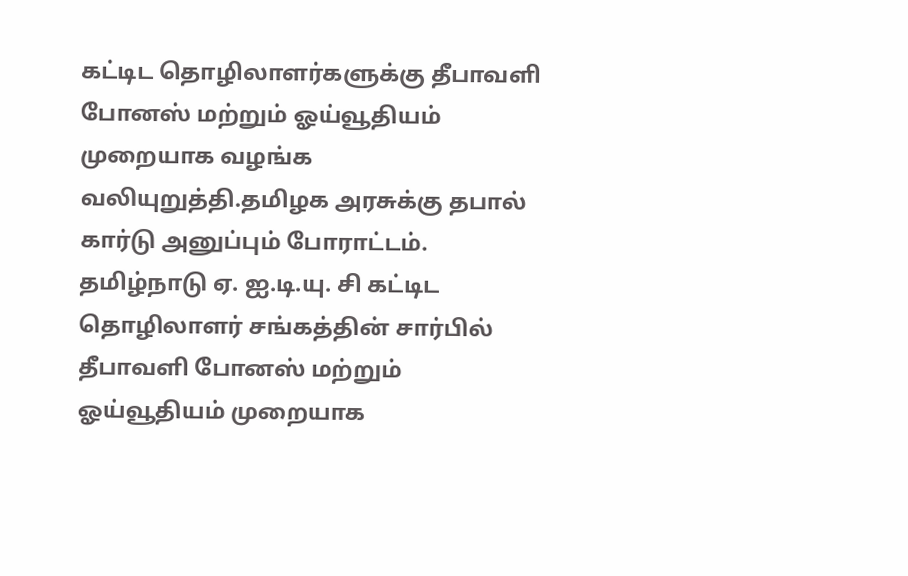கட்டிட தொழிலாளர்களுக்கு தீபாவளி போனஸ் மற்றும் ஓய்வூதியம் முறையாக வழங்க வலியுறுத்தி.தமிழக அரசுக்கு தபால் கார்டு அனுப்பும் போராட்டம். தமிழ்நாடு ஏ. ஐ.டி.யு. சி கட்டிட தொழிலாளர் சங்கத்தின் சார்பில் தீபாவளி போனஸ் மற்றும் ஓய்வூதியம் முறையாக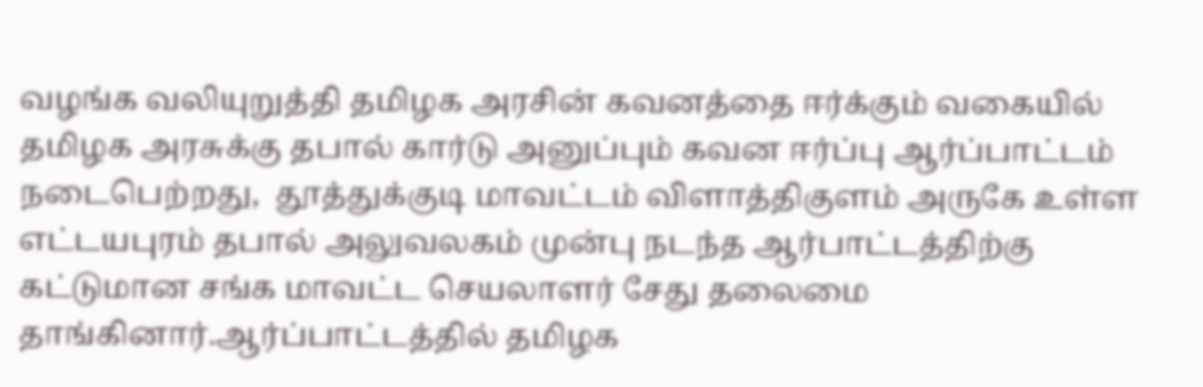வழங்க வலியுறுத்தி தமிழக அரசின் கவனத்தை ஈர்க்கும் வகையில் தமிழக அரசுக்கு தபால் கார்டு அனுப்பும் கவன ஈர்ப்பு ஆர்ப்பாட்டம் நடைபெற்றது,  தூத்துக்குடி மாவட்டம் விளாத்திகுளம் அருகே உள்ள எட்டயபுரம் தபால் அலுவலகம் முன்பு நடந்த ஆர்பாட்டத்திற்கு கட்டுமான சங்க மாவட்ட செயலாளர் சேது தலைமை தாங்கினார்.ஆர்ப்பாட்டத்தில் தமிழக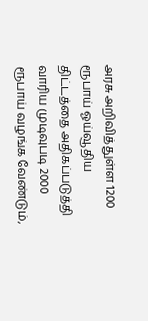அரசு அறிவித்துள்ள 1200 ரூபாய் ஓய்வூதிய திட்டத்தை அதிகப்படுத்தி வாரிய முடிவுபடி 2000 ரூபாய் வழங்க வேண்டும்,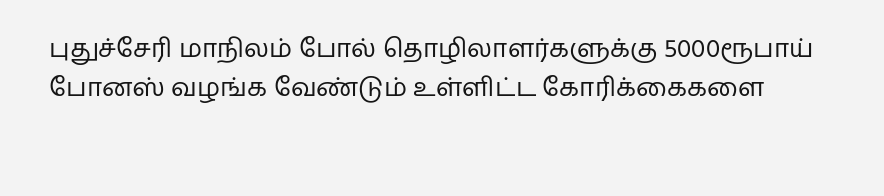புதுச்சேரி மாநிலம் போல் தொழிலாளர்களுக்கு 5000ரூபாய் போனஸ் வழங்க வேண்டும் உள்ளிட்ட கோரிக்கைகளை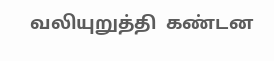வலியுறுத்தி  கண்டன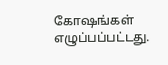கோஷங்கள் எழுப்பப்பட்டது.